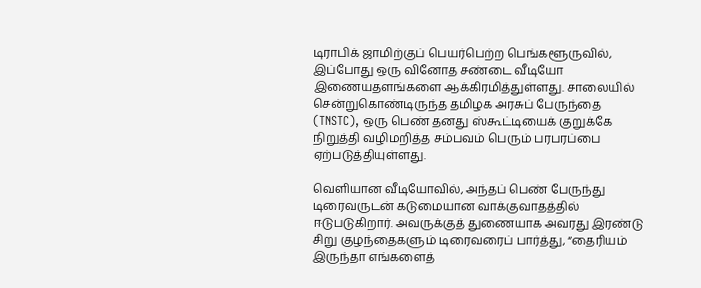டிராபிக் ஜாமிற்குப் பெயர்பெற்ற பெங்களூருவில், இப்போது ஒரு வினோத சண்டை வீடியோ இணையதளங்களை ஆக்கிரமித்துள்ளது. சாலையில் சென்றுகொண்டிருந்த தமிழக அரசுப் பேருந்தை (TNSTC), ஒரு பெண் தனது ஸ்கூட்டியைக் குறுக்கே நிறுத்தி வழிமறித்த சம்பவம் பெரும் பரபரப்பை ஏற்படுத்தியுள்ளது.

வெளியான வீடியோவில், அந்தப் பெண் பேருந்து டிரைவருடன் கடுமையான வாக்குவாதத்தில் ஈடுபடுகிறார். அவருக்குத் துணையாக அவரது இரண்டு சிறு குழந்தைகளும் டிரைவரைப் பார்த்து, “தைரியம் இருந்தா எங்களைத்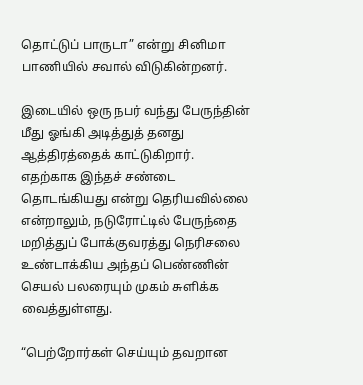தொட்டுப் பாருடா” என்று சினிமா பாணியில் சவால் விடுகின்றனர்.

இடையில் ஒரு நபர் வந்து பேருந்தின் மீது ஓங்கி அடித்துத் தனது ஆத்திரத்தைக் காட்டுகிறார். எதற்காக இந்தச் சண்டை தொடங்கியது என்று தெரியவில்லை என்றாலும், நடுரோட்டில் பேருந்தை மறித்துப் போக்குவரத்து நெரிசலை உண்டாக்கிய அந்தப் பெண்ணின் செயல் பலரையும் முகம் சுளிக்க வைத்துள்ளது.

“பெற்றோர்கள் செய்யும் தவறான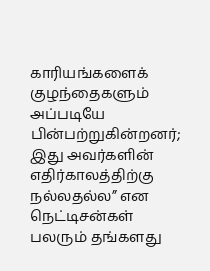காரியங்களைக் குழந்தைகளும் அப்படியே பின்பற்றுகின்றனர்; இது அவர்களின் எதிர்காலத்திற்கு நல்லதல்ல” என நெட்டிசன்கள் பலரும் தங்களது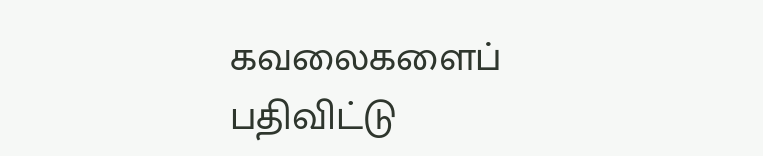கவலைகளைப் பதிவிட்டு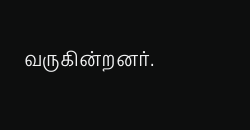வருகின்றனர்.